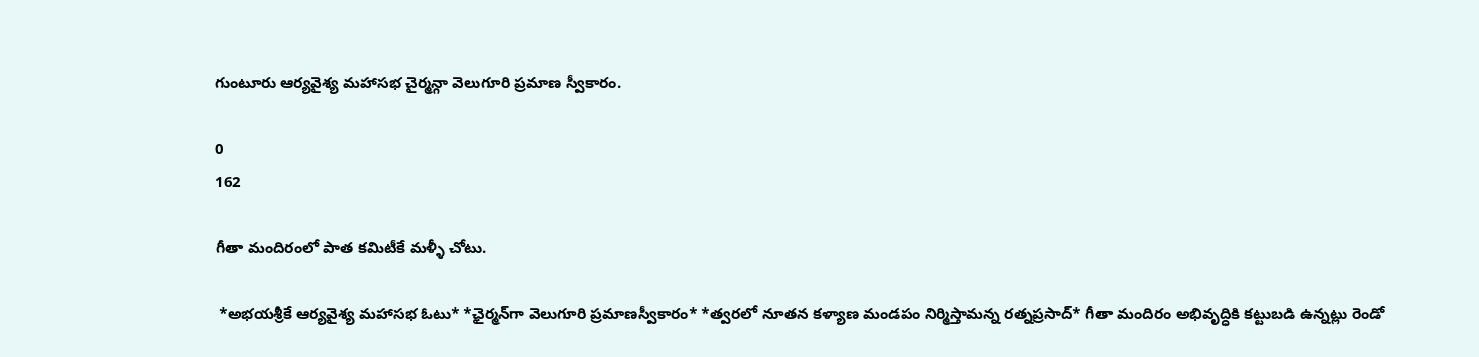గుంటూరు ఆర్యవైశ్య మహాసభ చైర్మన్గా వెలుగూరి ప్రమాణ స్వీకారం.

0
162

గీతా మందిరంలో పాత కమిటీకే మళ్ళీ చోటు.

 *అభయశ్రీకే ఆర్యవైశ్య మహాసభ ఓటు* *ఛైర్మన్‌గా వెలుగూరి ప్రమాణస్వీకారం* *త్వరలో నూతన కళ్యాణ మండపం నిర్మిస్తామన్న రత్నప్రసాద్* గీతా మందిరం అభివృద్ధికి కట్టుబడి ఉన్నట్లు రెండో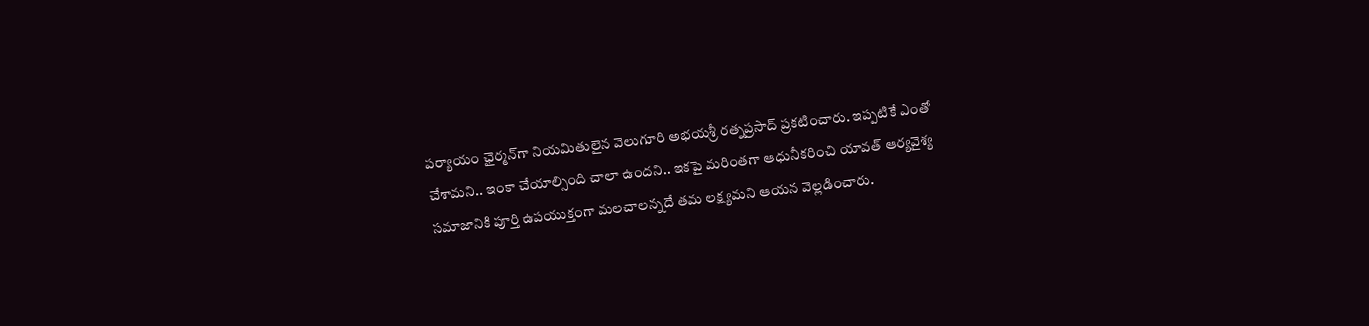పర్యాయం ఛైర్మన్‌గా నియమితులైన వెలుగూరి అభయశ్రీ రత్నప్రసాద్ ప్రకటించారు. ఇప్పటికే ఎంతో చేశామని.. ఇంకా చేయాల్సింది చాలా ఉందని.. ఇకపై మరింతగా ఆధునీకరించి యావత్ ఆర్యవైశ్య సమాజానికి పూర్తి ఉపయుక్తంగా మలచాలన్నదే తమ లక్ష్యమని ఆయన వెల్లడించారు.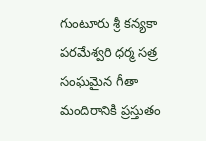గుంటూరు శ్రీ కన్యకా పరమేశ్వరి ధర్మ సత్ర సంఘమైన గీతా మందిరానికి ప్రస్తుతం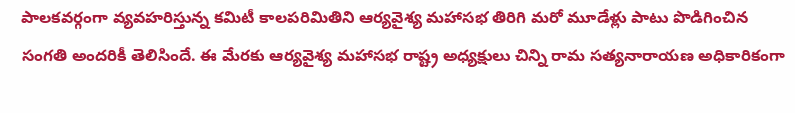పాలకవర్గంగా వ్యవహరిస్తున్న కమిటీ కాలపరిమితిని ఆర్యవైశ్య మహాసభ తిరిగి మరో మూడేళ్లు పాటు పొడిగించిన సంగతి అందరికీ తెలిసిందే. ఈ మేరకు ఆర్యవైశ్య మహాసభ రాష్ట్ర అధ్యక్షులు చిన్ని రామ సత్యనారాయణ అధికారికంగా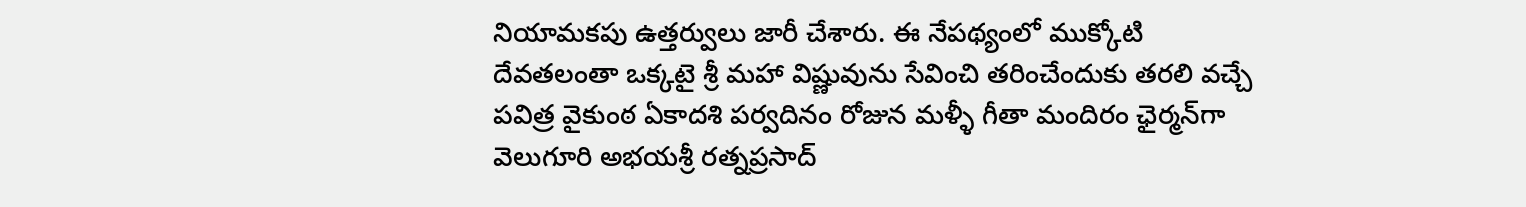నియామకపు ఉత్తర్వులు జారీ చేశారు. ఈ నేపథ్యంలో ముక్కోటి దేవతలంతా ఒక్కటై శ్రీ మహా విష్ణువును సేవించి తరించేందుకు తరలి వచ్చే పవిత్ర వైకుంఠ ఏకాదశి పర్వదినం రోజున మళ్ళీ గీతా మందిరం ఛైర్మన్‌గా వెలుగూరి అభయశ్రీ రత్నప్రసాద్‌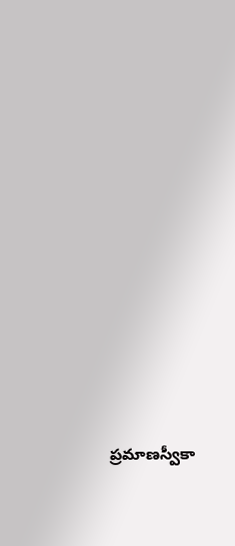ప్రమాణస్వీకా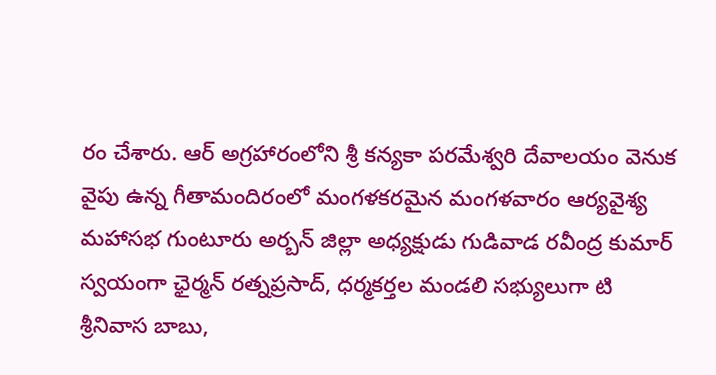రం చేశారు. ఆర్ అగ్రహారంలోని శ్రీ కన్యకా పరమేశ్వరి దేవాలయం వెనుక వైపు ఉన్న గీతామందిరంలో మంగళకరమైన మంగళవారం ఆర్యవైశ్య మహాసభ గుంటూరు అర్బన్ జిల్లా అధ్యక్షుడు గుడివాడ రవీంద్ర కుమార్ స్వయంగా ఛైర్మన్ రత్నప్రసాద్‌, ధర్మకర్తల మండలి సభ్యులుగా టి శ్రీనివాస బాబు,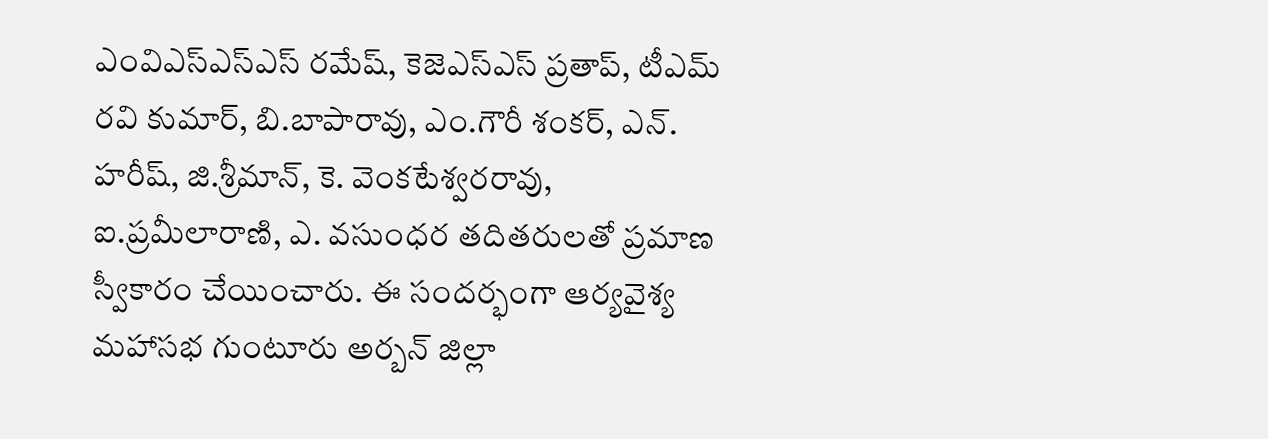ఎంవిఎస్‌ఎస్ఎస్ రమేష్, కెజెఎస్ఎస్ ప్రతాప్, టీఎమ్ రవి కుమార్, బి.బాపారావు, ఎం.గౌరీ శంకర్, ఎన్. హరీష్, జి.శ్రీమాన్, కె. వెంకటేశ్వరరావు, ఐ.ప్రమీలారాణి, ఎ. వసుంధర తదితరులతో ప్రమాణ స్వీకారం చేయించారు. ఈ సందర్భంగా ఆర్యవైశ్య మహాసభ గుంటూరు అర్బన్ జిల్లా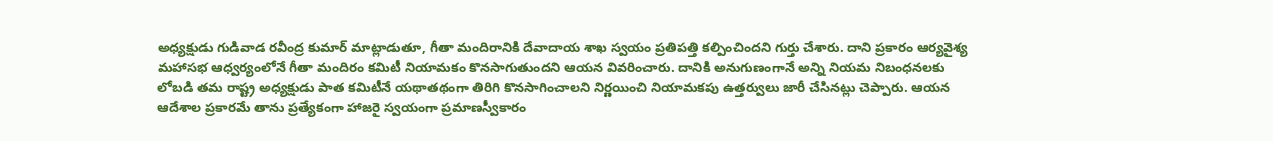అధ్యక్షుడు గుడివాడ రవీంద్ర కుమార్ మాట్లాడుతూ, గీతా మందిరానికి దేవాదాయ శాఖ స్వయం ప్రతిపత్తి కల్పించిందని గుర్తు చేశారు. దాని ప్రకారం ఆర్యవైశ్య మహాసభ ఆధ్వర్యంలోనే గీతా మందిరం కమిటీ నియామకం కొనసాగుతుందని ఆయన వివరించారు. దానికి అనుగుణంగానే అన్ని నియమ నిబంధనలకు లోబడి తమ రాష్ట్ర అధ్యక్షుడు పాత కమిటీనే యథాతథంగా తిరిగి కొనసాగించాలని నిర్ణయించి నియామకపు ఉత్తర్వులు జారీ చేసినట్లు చెప్పారు. ఆయన ఆదేశాల ప్రకారమే తాను ప్రత్యేకంగా హాజరై స్వయంగా ప్రమాణస్వీకారం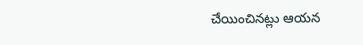చేయించినట్లు ఆయన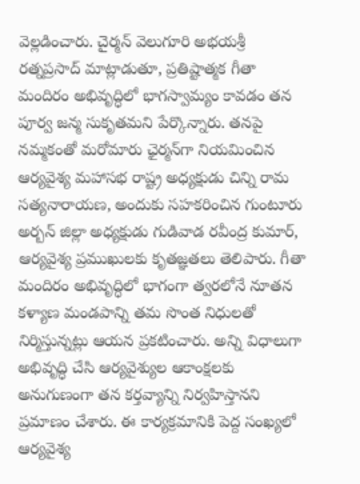వెల్లడించారు. చైర్మన్ వెలుగూరి అభయశ్రీ రత్నప్రసాద్ మాట్లాడుతూ, ప్రతిష్టాత్మక గీతా మందిరం అభివృద్ధిలో భాగస్వామ్యం కావడం తన పూర్వ జన్మ సుకృతమని పేర్కొన్నారు. తనపై నమ్మకంతో మరోమారు ఛైర్మన్‌గా నియమించిన ఆర్యవైశ్య మహాసభ రాష్ట్ర అధ్యక్షుడు చిన్ని రామ సత్యనారాయణ, అందుకు సహకరించిన గుంటూరు అర్బన్ జిల్లా అధ్యక్షుడు గుడివాడ రవీంద్ర కుమార్, ఆర్యవైశ్య ప్రముఖులకు కృతజ్ఞతలు తెలిపారు. గీతా మందిరం అభివృద్ధిలో భాగంగా త్వరలోనే నూతన కళ్యాణ మండపాన్ని తమ సొంత నిధులతో నిర్మిస్తున్నట్లు ఆయన ప్రకటించారు. అన్ని విధాలుగా అభివృద్ధి చేసి ఆర్యవైశ్యుల ఆకాంక్షలకు అనుగుణంగా తన కర్తవ్యాన్ని నిర్వహిస్తానని ప్రమాణం చేశారు. ఈ కార్యక్రమానికి పెద్ద సంఖ్యలో ఆర్యవైశ్య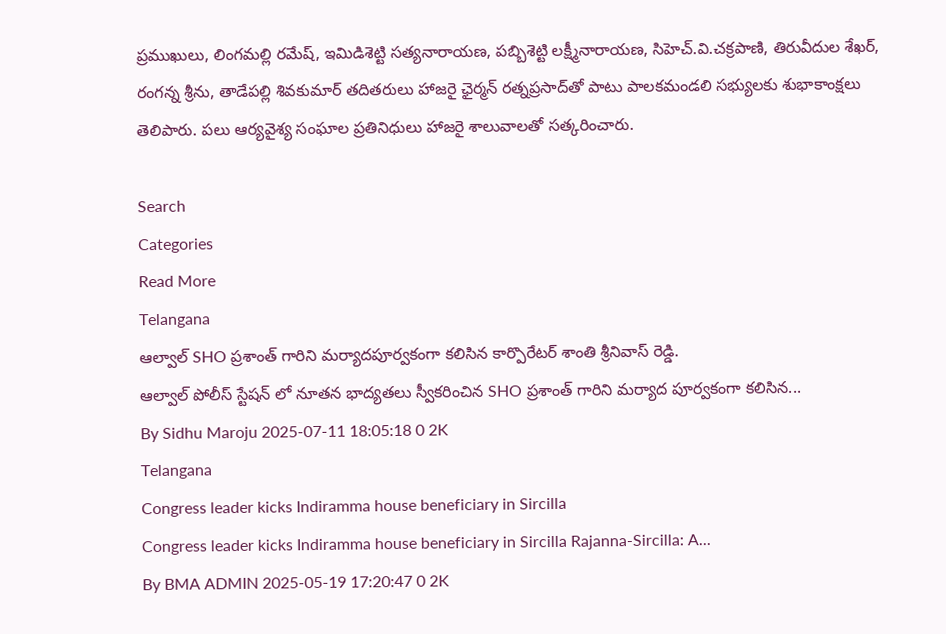ప్రముఖులు, లింగమల్లి రమేష్, ఇమిడిశెట్టి సత్యనారాయణ, పబ్బిశెట్టి లక్ష్మీనారాయణ, సిహెచ్.వి.చక్రపాణి, తిరువీదుల శేఖర్, రంగన్న శ్రీను, తాడేపల్లి శివకుమార్ తదితరులు హాజరై ఛైర్మన్ రత్నప్రసాద్‌‌తో పాటు పాలకమండలి సభ్యులకు శుభాకాంక్షలు తెలిపారు. పలు ఆర్యవైశ్య సంఘాల ప్రతినిధులు హాజరై శాలువాలతో సత్కరించారు.

Search
Categories
Read More
Telangana
ఆల్వాల్ SHO ప్రశాంత్ గారిని మర్యాదపూర్వకంగా కలిసిన కార్పొరేటర్ శాంతి శ్రీనివాస్ రెడ్డి.
ఆల్వాల్ పోలీస్ స్టేషన్ లో నూతన భాద్యతలు స్వీకరించిన SHO ప్రశాంత్ గారిని మర్యాద పూర్వకంగా కలిసిన...
By Sidhu Maroju 2025-07-11 18:05:18 0 2K
Telangana
Congress leader kicks Indiramma house beneficiary in Sircilla
Congress leader kicks Indiramma house beneficiary in Sircilla Rajanna-Sircilla: A...
By BMA ADMIN 2025-05-19 17:20:47 0 2K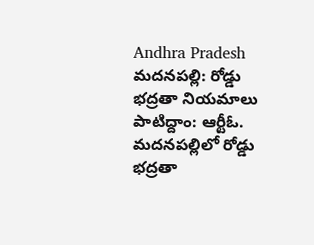Andhra Pradesh
మదనపల్లి: రోడ్డు భద్రతా నియమాలు పాటిద్దాం: ఆర్టీఓ.
మదనపల్లిలో రోడ్డు భద్రతా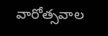వారోత్సవాల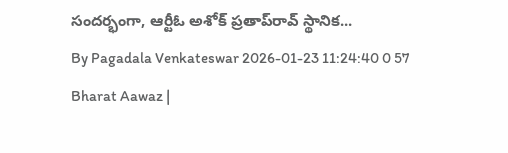సందర్భంగా, ఆర్టీఓ అశోక్ ప్రతాప్‌రావ్ స్థానిక...
By Pagadala Venkateswar 2026-01-23 11:24:40 0 57
Bharat Aawaz |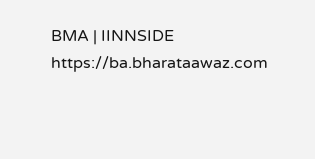BMA | IINNSIDE https://ba.bharataawaz.com